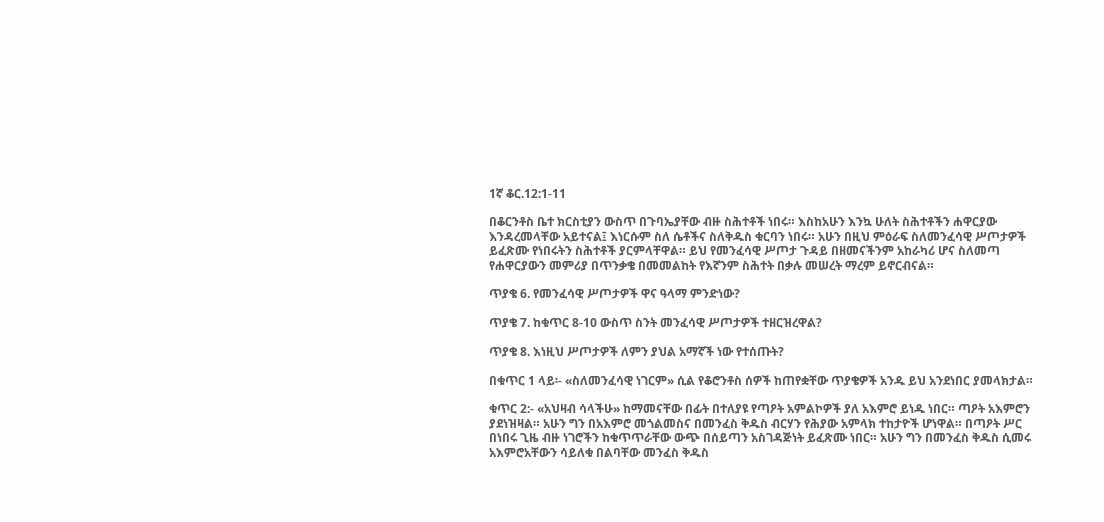1ኛ ቆር.12:1-11

በቆርንቶስ ቤተ ክርስቲያን ውስጥ በጉባኤያቸው ብዙ ስሕተቶች ነበሩ። እስከአሁን እንኳ ሁለት ስሕተቶችን ሐዋርያው እንዳረመላቸው አይተናል፤ እነርሱም ስለ ሴቶችና ስለቅዱስ ቁርባን ነበሩ። አሁን በዚህ ምዕራፍ ስለመንፈሳዊ ሥጦታዎች ይፈጽሙ የነበሩትን ስሕተቶች ያርምላቸዋል። ይህ የመንፈሳዊ ሥጦታ ጉዳይ በዘመናችንም አከራካሪ ሆና ስለመጣ የሐዋርያውን መምሪያ በጥንቃቄ በመመልከት የእኛንም ስሕተት በቃሉ መሠረት ማረም ይኖርብናል።

ጥያቄ 6. የመንፈሳዊ ሥጦታዎች ዋና ዓላማ ምንድነው?

ጥያቄ 7. ከቁጥር 8-10 ውስጥ ስንት መንፈሳዊ ሥጦታዎች ተዘርዝረዋል?

ጥያቄ 8. እነዚህ ሥጦታዎች ለምን ያህል አማኛች ነው የተሰጡት?

በቁጥር 1 ላይ፡- «ስለመንፈሳዊ ነገርም» ሲል የቆሮንቶስ ሰዎች ከጠየቋቸው ጥያቄዎች አንዱ ይህ አንደነበር ያመላክታል።

ቁጥር 2:- «አህዛብ ሳላችሁ» ከማመናቸው በፊት በተለያዩ የጣዖት አምልኮዎች ያለ አእምሮ ይነዱ ነበር። ጣዖት አእምሮን ያደነዝዛል። አሁን ግን በአእምሮ መጎልመስና በመንፈስ ቅዱስ ብርሃን የሕያው አምላክ ተከታዮች ሆነዋል። በጣዖት ሥር በነበሩ ጊዜ ብዙ ነገሮችን ከቁጥጥራቸው ውጭ በሰይጣን አስገዳጅነት ይፈጽሙ ነበር። አሁን ግን በመንፈስ ቅዱስ ሲመሩ አእምሮአቸውን ሳይለቁ በልባቸው መንፈስ ቅዱስ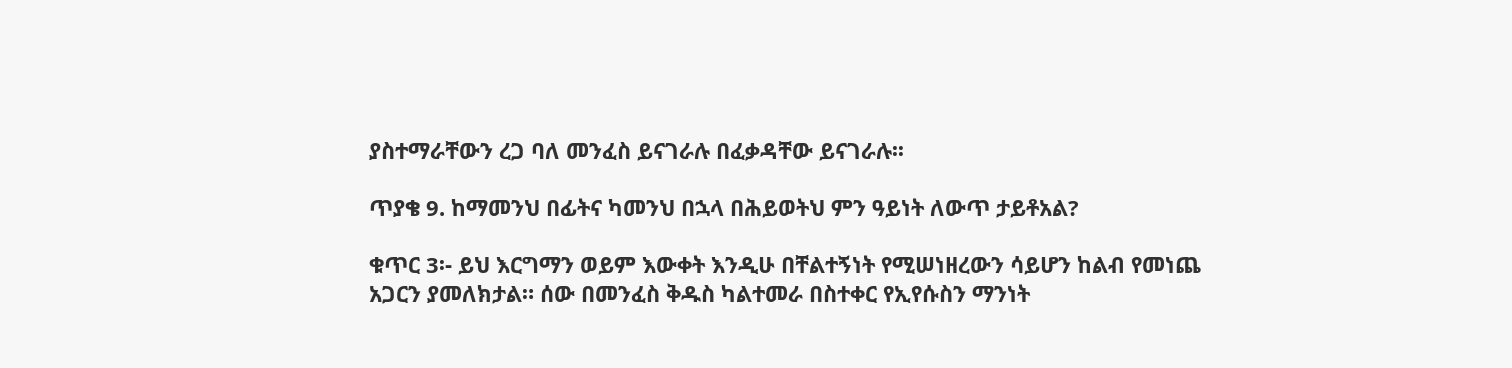ያስተማራቸውን ረጋ ባለ መንፈስ ይናገራሉ በፈቃዳቸው ይናገራሉ፡፡

ጥያቄ 9. ከማመንህ በፊትና ካመንህ በኋላ በሕይወትህ ምን ዓይነት ለውጥ ታይቶአል?

ቁጥር 3፡- ይህ እርግማን ወይም እውቀት እንዲሁ በቸልተኝነት የሚሠነዘረውን ሳይሆን ከልብ የመነጨ አጋርን ያመለክታል። ሰው በመንፈስ ቅዱስ ካልተመራ በስተቀር የኢየሱስን ማንነት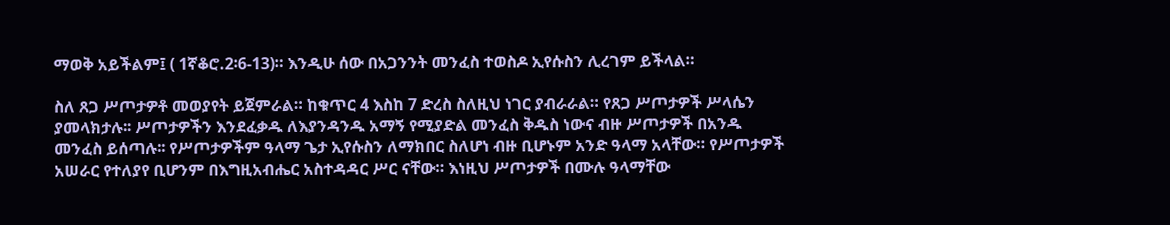ማወቅ አይችልም፤ ( 1ኛቆሮ.2፡6-13)። እንዲሁ ሰው በአጋንንት መንፈስ ተወስዶ ኢየሱስን ሊረገም ይችላል።

ስለ ጸጋ ሥጦታዎቶ መወያየት ይጀምራል። ከቁጥር 4 እስከ 7 ድረስ ስለዚህ ነገር ያብራራል። የጸጋ ሥጦታዎች ሥላሴን ያመላክታሉ፡፡ ሥጦታዎችን እንደፈቃዱ ለእያንዳንዱ አማኝ የሚያድል መንፈስ ቅዱስ ነውና ብዙ ሥጦታዎች በአንዱ መንፈስ ይሰጣሉ፡፡ የሥጦታዎችም ዓላማ ጌታ ኢየሱስን ለማክበር ስለሆነ ብዙ ቢሆኑም አንድ ዓላማ አላቸው። የሥጦታዎች አሠራር የተለያየ ቢሆንም በእግዚአብሔር አስተዳዳር ሥር ናቸው። እነዚህ ሥጦታዎች በሙሉ ዓላማቸው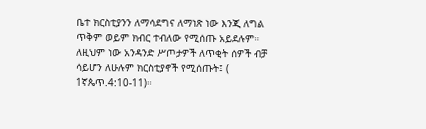ቤተ ክርስቲያንን ለማሳደግና ለማነጽ ነው እንጂ ለግል ጥቅም ወይም ክብር ተብለው የሚሰጡ አይደሉም። ለዚህም ነው አንዳንድ ሥጦታዎች ለጥቂት ሰዎች ብቻ ሳይሆን ለሁሉም ክርስቲያኖች የሚሰጡት፤ ( 1ኛጴጥ.4:10-11)።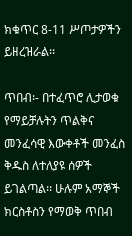ክቁጥር 8-11 ሥጦታዎችን ይዘረዝራል፡፡

ጥበብ፡- በተፈጥሮ ሊታወቁ የማይቻሉትን ጥልቅና መንፈሳዊ እውቀቶች መንፈስ ቅዱስ ለተለያዩ ሰዎች ይገልጣል፡፡ ሁሉም አማኞች ክርስቶስን የማወቅ ጥበብ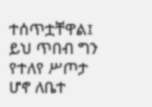ተሰጥቷቸዋል፤ ይህ ጥበብ ግን የተለየ ሥጦታ ሆኖ ለቤተ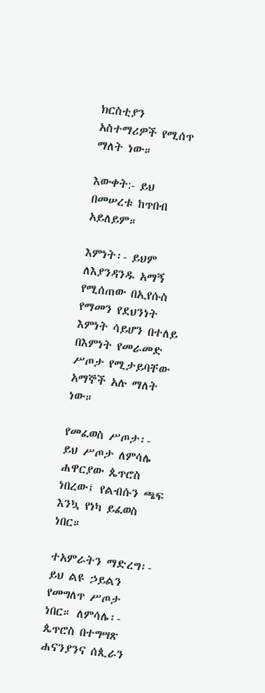ክርስቲያን አስተማሪዎች የሚሰጥ ማለት ነው።

እውቀት:- ይህ በመሠረቱ ከጥበብ አይለይም።

እምነት፡- ይህም ለእያንዳንዱ አማኝ የሚሰጠው በኢየሱስ የማመን የደህንነት እምነት ሳይሆን በተለይ በእምነት የመራመድ ሥጦታ የሚታይባቸው አማኞች አሉ ማለት ነው።

የመፈወስ ሥጦታ፡- ይህ ሥጦታ ለምሳሌ ሐዋርያው ጴጥሮስ ነበረው፤ የልብሱን ጫፍ እንኳ የነካ ይፈወስ ነበር።

ተአምራትን ማድረግ፡- ይህ ልዩ ኃይልን የመግለጥ ሥጦታ ነበር። ለምሳሌ፡- ጴጥሮስ በተግሣጽ ሐናንያንና ሰጲራን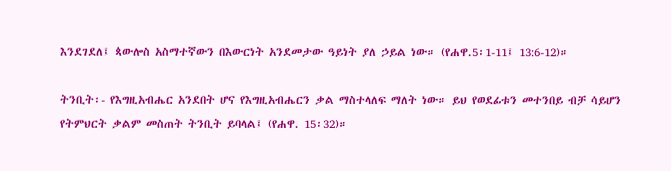እንደገደለ፤ ጳውሎስ አስማተኛውን በእውርነት አንደመታው ዓይነት ያለ ኃይል ነው። (የሐዋ.5፡1-11፤ 13:6-12)።

ትንቢት፡- የእግዚአብሔር አንደበት ሆና የእግዚአብሔርን ቃል ማስተላለፍ ማለት ነው። ይህ የወደፊቱን መተንበይ ብቻ ሳይሆን የትምህርት ቃልም መስጠት ትንቢት ይባላል፤ (የሐዋ. 15፡32)።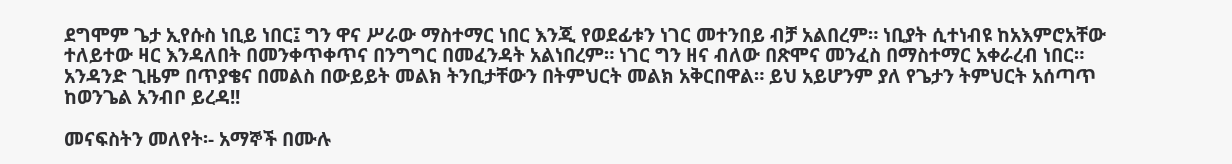ደግሞም ጌታ ኢየሱስ ነቢይ ነበር፤ ግን ዋና ሥራው ማስተማር ነበር እንጂ የወደፊቱን ነገር መተንበይ ብቻ አልበረም። ነቢያት ሲተነብዩ ከአእምሮአቸው ተለይተው ዛር እንዳለበት በመንቀጥቀጥና በንግግር በመፈንዳት አልነበረም። ነገር ግን ዘና ብለው በጽሞና መንፈስ በማስተማር አቀራረብ ነበር። አንዳንድ ጊዜም በጥያቄና በመልስ በውይይት መልክ ትንቢታቸውን በትምህርት መልክ አቅርበዋል። ይህ አይሆንም ያለ የጌታን ትምህርት አሰጣጥ ከወንጌል አንብቦ ይረዳ!!

መናፍስትን መለየት፡- አማኞች በሙሉ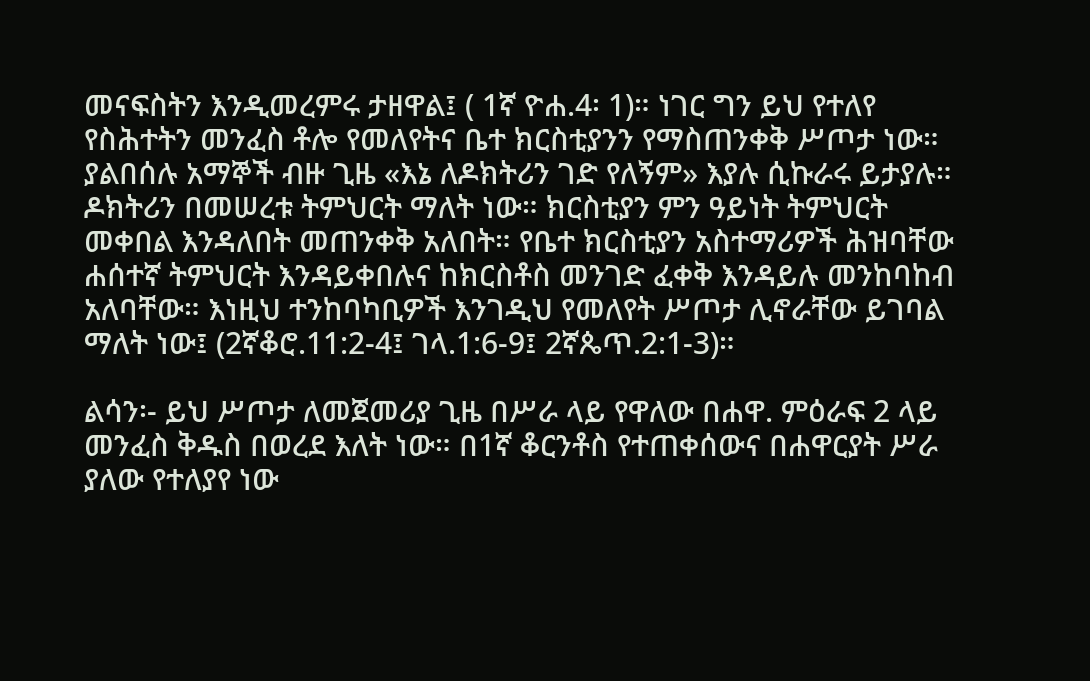መናፍስትን እንዲመረምሩ ታዘዋል፤ ( 1ኛ ዮሐ.4፡ 1)። ነገር ግን ይህ የተለየ የስሕተትን መንፈስ ቶሎ የመለየትና ቤተ ክርስቲያንን የማስጠንቀቅ ሥጦታ ነው። ያልበሰሉ አማኞች ብዙ ጊዜ «እኔ ለዶክትሪን ገድ የለኝም» እያሉ ሲኩራሩ ይታያሉ። ዶክትሪን በመሠረቱ ትምህርት ማለት ነው። ክርስቲያን ምን ዓይነት ትምህርት መቀበል እንዳለበት መጠንቀቅ አለበት። የቤተ ክርስቲያን አስተማሪዎች ሕዝባቸው ሐሰተኛ ትምህርት እንዳይቀበሉና ከክርስቶስ መንገድ ፈቀቅ እንዳይሉ መንከባከብ አለባቸው። እነዚህ ተንከባካቢዎች እንገዲህ የመለየት ሥጦታ ሊኖራቸው ይገባል ማለት ነው፤ (2ኛቆሮ.11:2-4፤ ገላ.1:6-9፤ 2ኛጴጥ.2:1-3)።

ልሳን፡- ይህ ሥጦታ ለመጀመሪያ ጊዜ በሥራ ላይ የዋለው በሐዋ. ምዕራፍ 2 ላይ መንፈስ ቅዱስ በወረደ እለት ነው። በ1ኛ ቆርንቶስ የተጠቀሰውና በሐዋርያት ሥራ ያለው የተለያየ ነው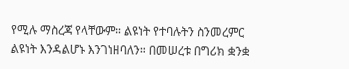የሚሉ ማስረጃ የላቸውም። ልዩነት የተባሉትን ስንመረምር ልዩነት እንዳልሆኑ እንገነዘባለን። በመሠረቱ በግሪክ ቋንቋ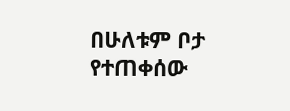በሁለቱም ቦታ የተጠቀሰው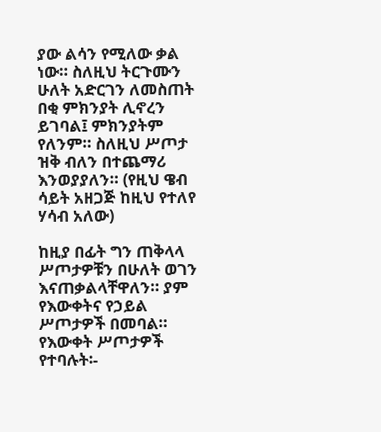ያው ልሳን የሚለው ቃል ነው። ስለዚህ ትርጉሙን ሁለት አድርገን ለመስጠት በቂ ምክንያት ሊኖረን ይገባል፤ ምክንያትም የለንም። ስለዚህ ሥጦታ ዝቅ ብለን በተጨማሪ እንወያያለን። (የዚህ ዌብ ሳይት አዘጋጅ ከዚህ የተለየ ሃሳብ አለው)

ከዚያ በፊት ግን ጠቅላላ ሥጦታዎቹን በሁለት ወገን እናጠቃልላቸዋለን። ያም የእውቀትና የኃይል ሥጦታዎች በመባል። የእውቀት ሥጦታዎች የተባሉት፡-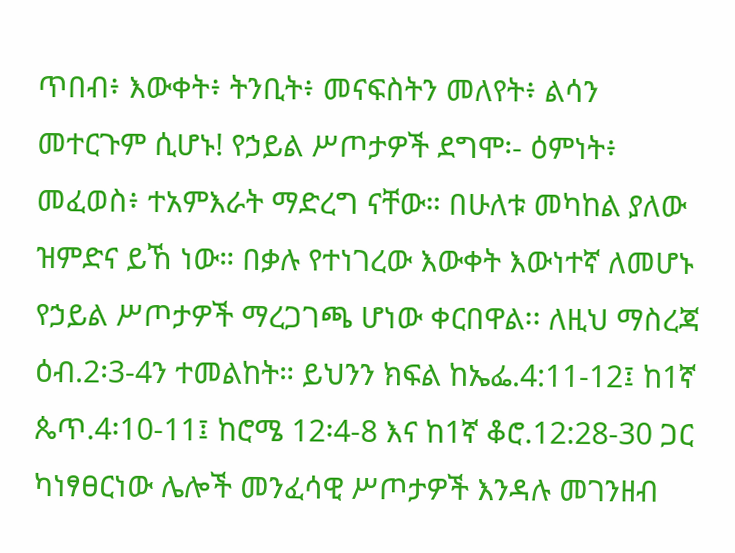ጥበብ፥ እውቀት፥ ትንቢት፥ መናፍስትን መለየት፥ ልሳን መተርጉም ሲሆኑ! የኃይል ሥጦታዎች ደግሞ፡- ዕምነት፥ መፈወስ፥ ተአምእራት ማድረግ ናቸው። በሁለቱ መካከል ያለው ዝምድና ይኸ ነው። በቃሉ የተነገረው እውቀት እውነተኛ ለመሆኑ የኃይል ሥጦታዎች ማረጋገጫ ሆነው ቀርበዋል፡፡ ለዚህ ማስረጃ ዕብ.2፡3-4ን ተመልከት። ይህንን ክፍል ከኤፌ.4:11-12፤ ከ1ኛ ጴጥ.4፡10-11፤ ከሮሜ 12፡4-8 እና ከ1ኛ ቆሮ.12:28-30 ጋር ካነፃፀርነው ሌሎች መንፈሳዊ ሥጦታዎች እንዳሉ መገንዘብ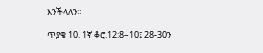እንችላለን።

ጥያቄ 10. 1ኛ ቆሮ.12:8–10፤ 28-30ን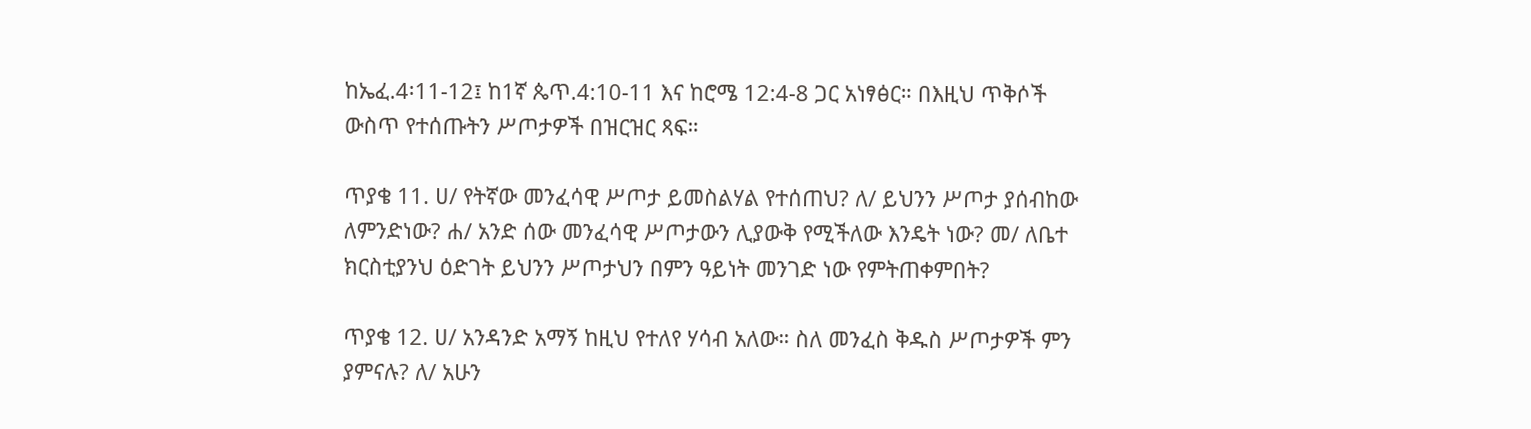ከኤፈ.4፡11-12፤ ከ1ኛ ጴጥ.4:10-11 እና ከሮሜ 12:4-8 ጋር አነፃፅር። በእዚህ ጥቅሶች ውስጥ የተሰጡትን ሥጦታዎች በዝርዝር ጻፍ።

ጥያቄ 11. ሀ/ የትኛው መንፈሳዊ ሥጦታ ይመስልሃል የተሰጠህ? ለ/ ይህንን ሥጦታ ያሰብከው ለምንድነው? ሐ/ አንድ ሰው መንፈሳዊ ሥጦታውን ሊያውቅ የሚችለው እንዴት ነው? መ/ ለቤተ ክርስቲያንህ ዕድገት ይህንን ሥጦታህን በምን ዓይነት መንገድ ነው የምትጠቀምበት?

ጥያቄ 12. ሀ/ አንዳንድ አማኝ ከዚህ የተለየ ሃሳብ አለው። ስለ መንፈስ ቅዱስ ሥጦታዎች ምን ያምናሉ? ለ/ አሁን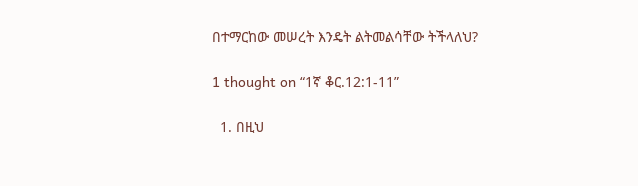በተማርከው መሠረት እንዴት ልትመልሳቸው ትችላለህ?

1 thought on “1ኛ ቆር.12:1-11”

  1. በዚህ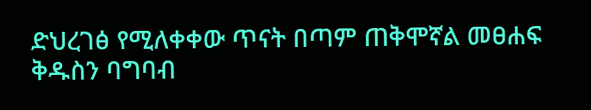ድህረገፅ የሚለቀቀው ጥናት በጣም ጠቅሞኛል መፀሐፍ ቅዱስን ባግባብ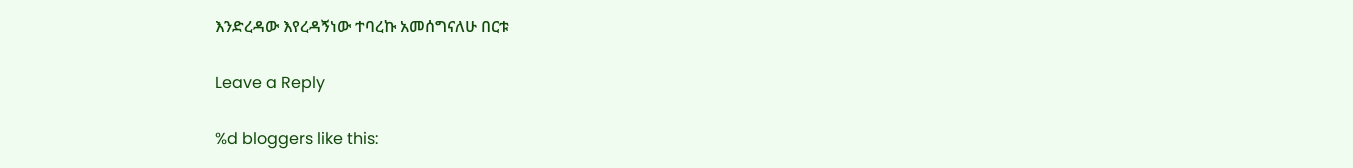እንድረዳው እየረዳኝነው ተባረኩ አመሰግናለሁ በርቱ

Leave a Reply

%d bloggers like this: